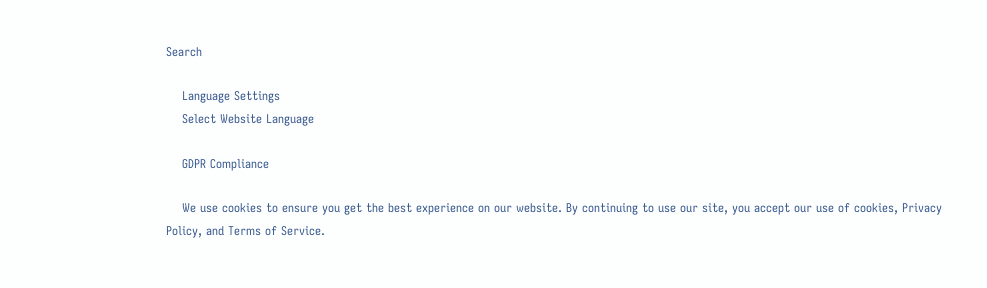Search

    Language Settings
    Select Website Language

    GDPR Compliance

    We use cookies to ensure you get the best experience on our website. By continuing to use our site, you accept our use of cookies, Privacy Policy, and Terms of Service.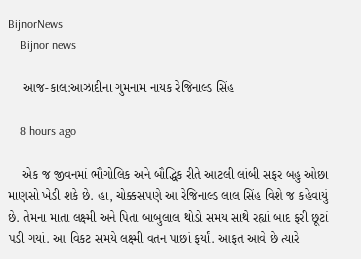BijnorNews
    Bijnor news

    આજ-કાલ:આઝાદીના ગુમનામ નાયક રેજિનાલ્ડ સિંહ

    8 hours ago

    એક જ જીવનમાં ભૌગોલિક અને બૌદ્ધિક રીતે આટલી લાંબી સફર બહુ ઓછા માણસો ખેડી શકે છે. હા, ચોક્કસપણે આ રેજિનાલ્ડ લાલ સિંહ વિશે જ કહેવાયું છે. તેમના માતા લક્ષ્મી અને પિતા બાબુલાલ થોડો સમય સાથે રહ્યાં બાદ ફરી છૂટાં પડી ગયાં. આ વિકટ સમયે લક્ષ્મી વતન પાછાં ફર્યાં. આફત આવે છે ત્યારે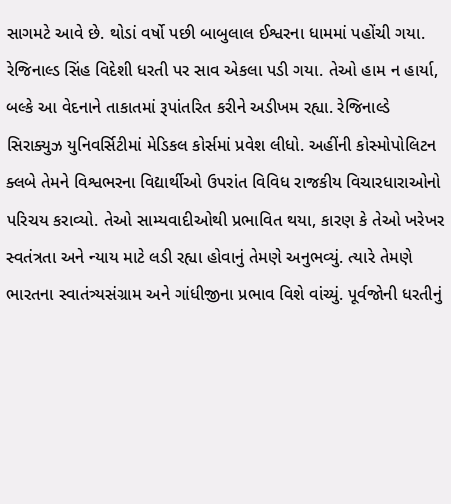સાગમટે આવે છે. થોડાં વર્ષો પછી બાબુલાલ ઈશ્વરના ધામમાં પહોંચી ગયા. રેજિનાલ્ડ સિંહ વિદેશી ધરતી પર સાવ એકલા પડી ગયા. તેઓ હામ ન હાર્યા, બલ્કે આ વેદનાને તાકાતમાં રૂપાંતરિત કરીને અડીખમ રહ્યા. રેજિનાલ્ડે સિરાક્યુઝ યુનિવર્સિટીમાં મેડિકલ કોર્સમાં પ્રવેશ લીધો. અહીંની કોસ્મોપોલિટન ક્લબે તેમને વિશ્વભરના વિદ્યાર્થીઓ ઉપરાંત વિવિધ રાજકીય વિચારધારાઓનો પરિચય કરાવ્યો. તેઓ સામ્યવાદીઓથી પ્રભાવિત થયા, કારણ કે તેઓ ખરેખર સ્વતંત્રતા અને ન્યાય માટે લડી રહ્યા હોવાનું તેમણે અનુભવ્યું. ત્યારે તેમણે ભારતના સ્વાતંત્ર્યસંગ્રામ અને ગાંધીજીના પ્રભાવ વિશે વાંચ્યું. પૂર્વજોની ધરતીનું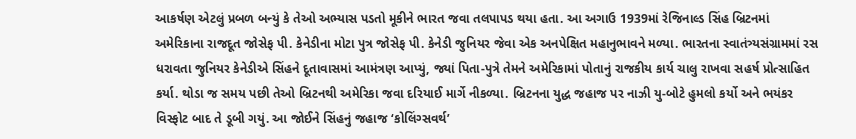આકર્ષણ એટલું પ્રબળ બન્યું કે તેઓ અભ્યાસ પડતો મૂકીને ભારત જવા તલપાપડ થયા હતા. આ અગાઉ 1939માં રેજિનાલ્ડ સિંહ બ્રિટનમાં અમેરિકાના રાજદૂત જોસેફ પી. કેનેડીના મોટા પુત્ર જોસેફ પી. કેનેડી જુનિયર જેવા એક અનપેક્ષિત મહાનુભાવને મળ્યા. ભારતના સ્વાતંત્ર્યસંગ્રામમાં રસ ધરાવતા જુનિયર કેનેડીએ સિંહને દૂતાવાસમાં આમંત્રણ આપ્યું, જ્યાં પિતા-પુત્રે તેમને અમેરિકામાં પોતાનું રાજકીય કાર્ય ચાલુ રાખવા સહર્ષ પ્રોત્સાહિત કર્યા. થોડા જ સમય પછી તેઓ બ્રિટનથી અમેરિકા જવા દરિયાઈ માર્ગે નીકળ્યા. બ્રિટનના યુદ્ધ જહાજ પર નાઝી યુ-બોટે હુમલો કર્યો અને ભયંકર વિસ્ફોટ બાદ તે ડૂબી ગયું. આ જોઈને સિંહનું જહાજ ‘કોલિંગ્સવર્થ’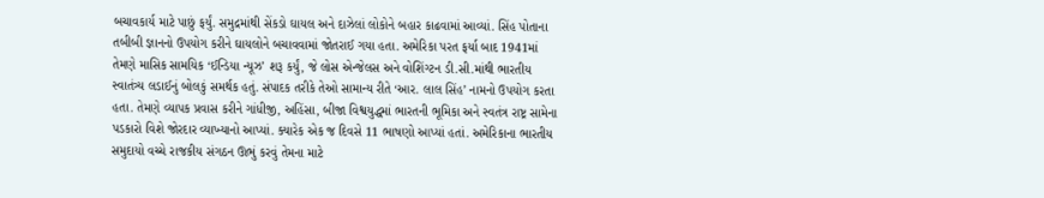બચાવકાર્ય માટે પાછું ફર્યું. સમુદ્રમાંથી સેંકડો ઘાયલ અને દાઝેલાં લોકોને બહાર કાઢવામાં આવ્યાં. સિંહ પોતાના તબીબી જ્ઞાનનો ઉપયોગ કરીને ઘાયલોને બચાવવામાં જોતરાઈ ગયા હતા. અમેરિકા પરત ફર્યા બાદ 1941માં તેમણે માસિક સામયિક ‘ઈન્ડિયા ન્યૂઝ’ શરૂ કર્યું, જે લોસ એન્જેલસ અને વોશિંગ્ટન ડી.સી.માંથી ભારતીય સ્વાતંત્ર્ય લડાઈનું બોલકું સમર્થક હતું. સંપાદક તરીકે તેઓ સામાન્ય રીતે ‘આર. લાલ સિંહ’ નામનો ઉપયોગ કરતા હતા. તેમણે વ્યાપક પ્રવાસ કરીને ગાંધીજી, અહિંસા, બીજા વિશ્વયુદ્ધમાં ભારતની ભૂમિકા અને સ્વતંત્ર રાષ્ટ્ર સામેના પડકારો વિશે જોરદાર વ્યાખ્યાનો આપ્યાં. ક્યારેક એક જ દિવસે 11 ભાષણો આપ્યાં હતાં. અમેરિકાના ભારતીય સમુદાયો વચ્ચે રાજકીય સંગઠન ઊભું કરવું તેમના માટે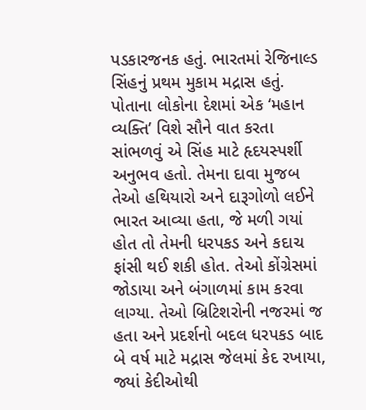પડકારજનક હતું. ભારતમાં રેજિનાલ્ડ સિંહનું પ્રથમ મુકામ મદ્રાસ હતું. પોતાના લોકોના દેશમાં એક ‘મહાન વ્યક્તિ’ વિશે સૌને વાત કરતા સાંભળવું એ સિંહ માટે હૃદયસ્પર્શી અનુભવ હતો. તેમના દાવા મુજબ તેઓ હથિયારો અને દારૂગોળો લઈને ભારત આવ્યા હતા, જે મળી ગયાં હોત તો તેમની ધરપકડ અને કદાચ ફાંસી થઈ શકી હોત. તેઓ કોંગ્રેસમાં જોડાયા અને બંગાળમાં કામ કરવા લાગ્યા. તેઓ બ્રિટિશરોની નજરમાં જ હતા અને પ્રદર્શનો બદલ ધરપકડ બાદ બે વર્ષ માટે મદ્રાસ જેલમાં કેદ રખાયા, જ્યાં કેદીઓથી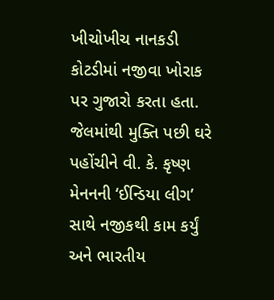ખીચોખીચ નાનકડી કોટડીમાં નજીવા ખોરાક પર ગુજારો કરતા હતા. જેલમાંથી મુક્તિ પછી ઘરે પહોંચીને વી. કે. કૃષ્ણ મેનનની ‘ઈન્ડિયા લીગ’ સાથે નજીકથી કામ કર્યું અને ભારતીય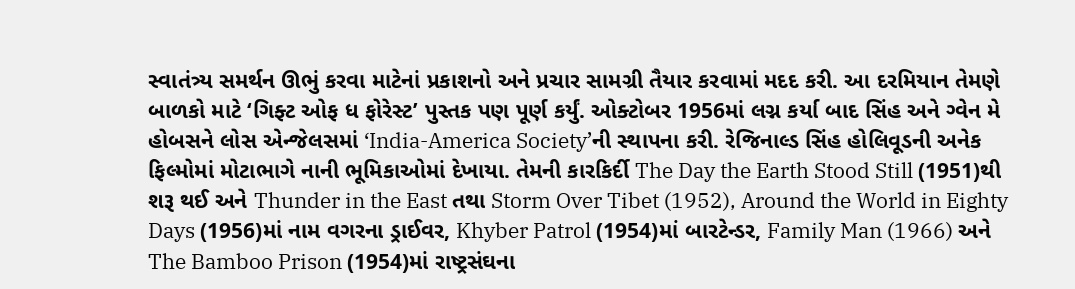સ્વાતંત્ર્ય સમર્થન ઊભું કરવા માટેનાં પ્રકાશનો અને પ્રચાર સામગ્રી તૈયાર કરવામાં મદદ કરી. આ દરમિયાન તેમણે બાળકો માટે ‘ગિફ્ટ ઓફ ધ ફોરેસ્ટ’ પુસ્તક પણ પૂર્ણ કર્યું. ઓક્ટોબર 1956માં લગ્ન કર્યા બાદ સિંહ અને ગ્વેન મે હોબસને લોસ એન્જેલસમાં ‘India-America Society’ની સ્થાપના કરી. રેજિનાલ્ડ સિંહ હોલિવૂડની અનેક ફિલ્મોમાં મોટાભાગે નાની ભૂમિકાઓમાં દેખાયા. તેમની કારકિર્દી The Day the Earth Stood Still (1951)થી શરૂ થઈ અને Thunder in the East તથા Storm Over Tibet (1952), Around the World in Eighty Days (1956)માં નામ વગરના ડ્રાઈવર, Khyber Patrol (1954)માં બારટેન્ડર, Family Man (1966) અને The Bamboo Prison (1954)માં રાષ્ટ્રસંઘના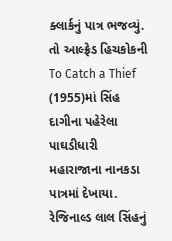ક્લાર્કનું પાત્ર ભજવ્યું. તો આલ્ફ્રેડ હિચકોકની To Catch a Thief (1955)માં સિંહ દાગીના પહેરેલા પાઘડીધારી મહારાજાના નાનકડા પાત્રમાં દેખાયા. રેજિનાલ્ડ લાલ સિંહનું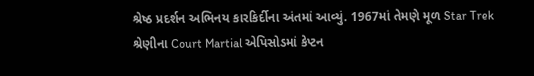શ્રેષ્ઠ પ્રદર્શન અભિનય કારકિર્દીના અંતમાં આવ્યું. 1967માં તેમણે મૂળ Star Trek શ્રેણીના Court Martial એપિસોડમાં કેપ્ટન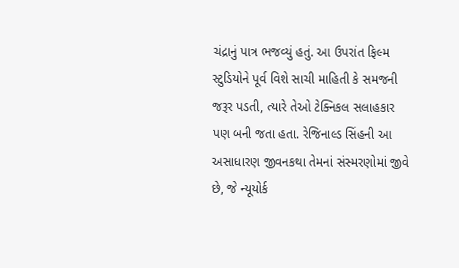ચંદ્રાનું પાત્ર ભજવ્યું હતું. આ ઉપરાંત ફિલ્મ સ્ટુડિયોને પૂર્વ વિશે સાચી માહિતી કે સમજની જરૂર પડતી, ત્યારે તેઓ ટેક્નિકલ સલાહકાર પણ બની જતા હતા. રેજિનાલ્ડ સિંહની આ અસાધારણ જીવનકથા તેમનાં સંસ્મરણોમાં જીવે છે, જે ન્યૂયોર્ક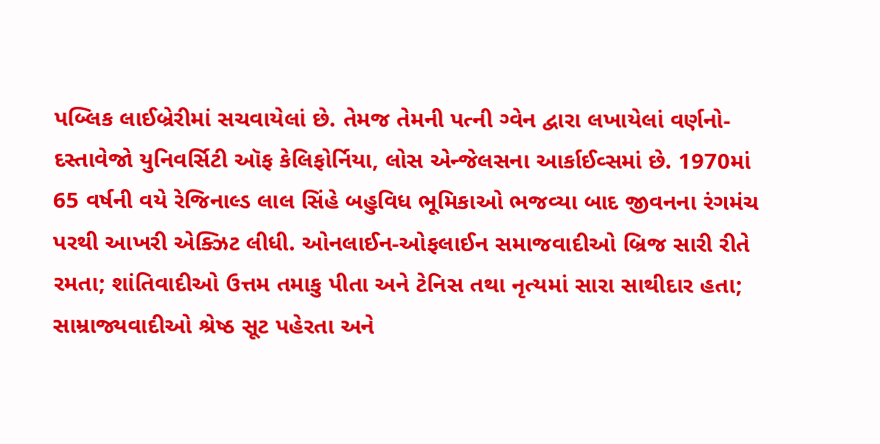પબ્લિક લાઈબ્રેરીમાં સચવાયેલાં છે. તેમજ તેમની પત્ની ગ્વેન દ્વારા લખાયેલાં વર્ણનો-દસ્તાવેજો યુનિવર્સિટી ઑફ કેલિફોર્નિયા, લોસ એન્જેલસના આર્કાઈવ્સમાં છે. 1970માં 65 વર્ષની વયે રેજિનાલ્ડ લાલ સિંહે બહુવિધ ભૂમિકાઓ ભજવ્યા બાદ જીવનના રંગમંચ પરથી આખરી એક્ઝિટ લીધી. ઓનલાઈન-ઓફલાઈન સમાજવાદીઓ બ્રિજ સારી રીતે રમતા; શાંતિવાદીઓ ઉત્તમ તમાકુ પીતા અને ટેનિસ તથા નૃત્યમાં સારા સાથીદાર હતા; સામ્રાજ્યવાદીઓ શ્રેષ્ઠ સૂટ પહેરતા અને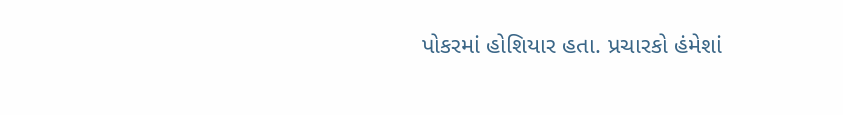પોકરમાં હોશિયાર હતા. પ્રચારકો હંમેશાં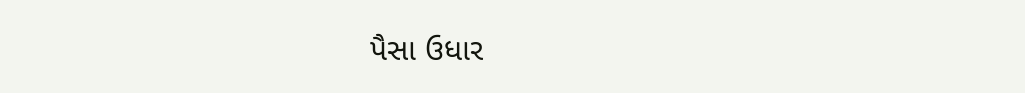પૈસા ઉધાર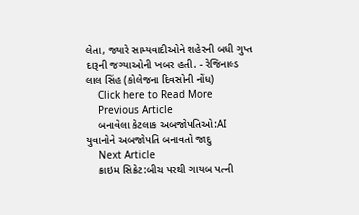લેતા, જ્યારે સામ્યવાદીઓને શહેરની બધી ગુપ્ત દારૂની જગ્યાઓની ખબર હતી. - રેજિનાલ્ડ લાલ સિંહ (કોલેજના દિવસોની નોંધ)
    Click here to Read More
    Previous Article
    બનાવેલા કેટલાક અબજોપતિઓ:AI યુવાનોને અબજોપતિ બનાવતો જાદુ
    Next Article
    ક્રાઇમ સિક્રેટ:બીચ પરથી ગાયબ પત્ની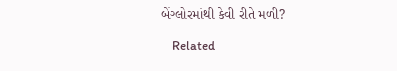બેંગ્લોરમાંથી કેવી રીતે મળી?

    Related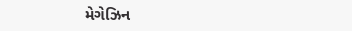મેગેઝિન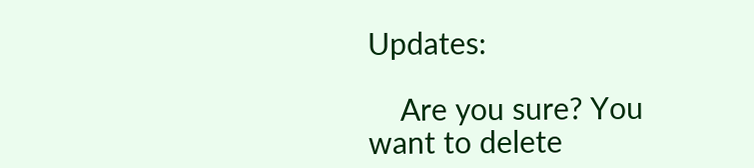Updates:

    Are you sure? You want to delete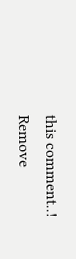this comment..! Remove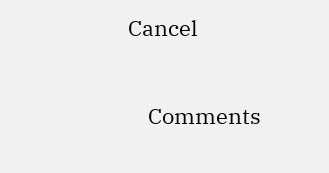Cancel

    Comments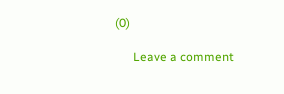(0)

      Leave a comment